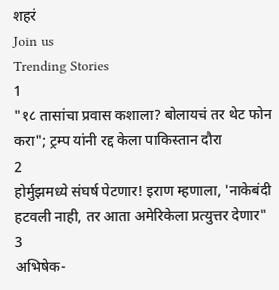शहरं
Join us
Trending Stories
1
"१८ तासांचा प्रवास कशाला? बोलायचं तर थेट फोन करा"; ट्रम्प यांनी रद्द केला पाकिस्तान दौरा
2
होर्मुझमध्ये संघर्ष पेटणार! इराण म्हणाला, 'नाकेबंदी हटवली नाही, तर आता अमेरिकेला प्रत्युत्तर देणार"
3
अभिषेक-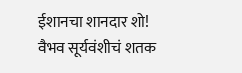ईशानचा शानदार शो! वैभव सूर्यवंशीचं शतक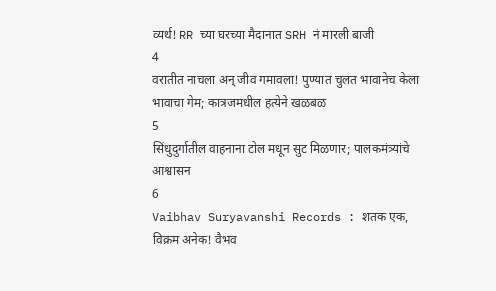व्यर्थ! RR च्या घरच्या मैदानात SRH नं मारली बाजी
4
वरातीत नाचला अन् जीव गमावला! पुण्यात चुलत भावानेच केला भावाचा गेम; कात्रजमधील हत्येने खळबळ
5
सिंधुदुर्गातील वाहनाना टोल मधून सुट मिळणार; पालकमंत्र्यांचे आश्वासन
6
Vaibhav Suryavanshi Records : शतक एक, विक्रम अनेक! वैभव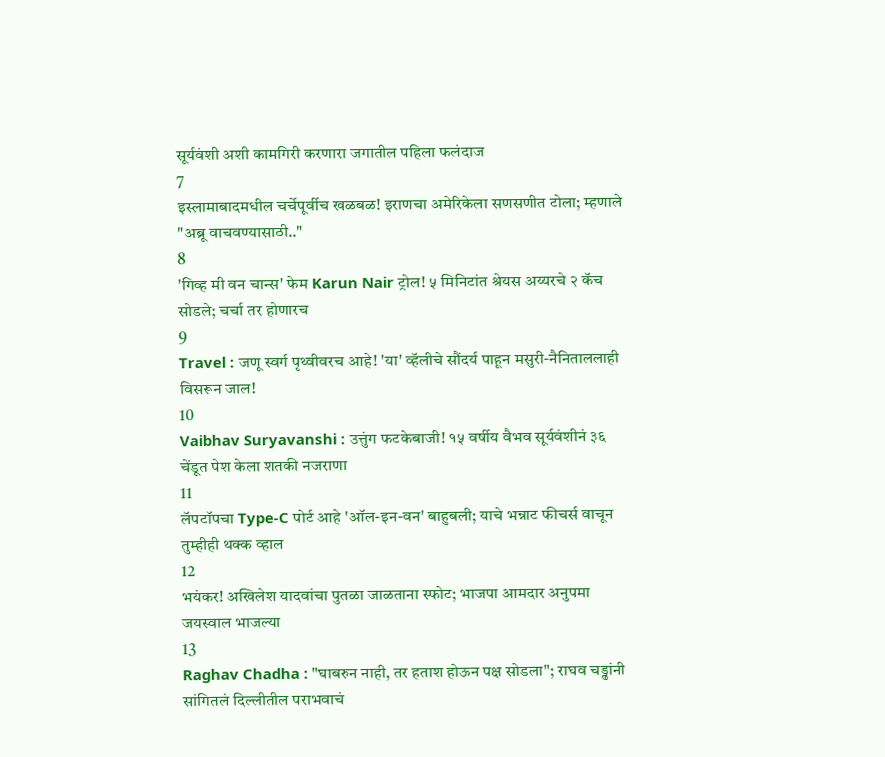सूर्यवंशी अशी कामगिरी करणारा जगातील पहिला फलंदाज
7
इस्लामाबादमधील चर्चेपूर्वीच खळबळ! इराणचा अमेरिकेला सणसणीत टोला; म्हणाले "अब्रू वाचवण्यासाठी.."
8
'गिव्ह मी वन चान्स' फेम Karun Nair ट्रोल! ५ मिनिटांत श्रेयस अय्यरचे २ कॅच सोडले; चर्चा तर होणारच
9
Travel : जणू स्वर्ग पृथ्वीवरच आहे! 'या' व्हॅलीचे सौंदर्य पाहून मसुरी-नैनिताललाही विसरून जाल!
10
Vaibhav Suryavanshi : उत्तुंग फटकेबाजी! १५ वर्षीय वैभव सूर्यवंशीनं ३६ चेंडूत पेश केला शतकी नजराणा
11
लॅपटॉपचा Type-C पोर्ट आहे 'ऑल-इन-वन' बाहुबली; याचे भन्नाट फीचर्स वाचून तुम्हीही थक्क व्हाल
12
भयंकर! अखिलेश यादवांचा पुतळा जाळताना स्फोट; भाजपा आमदार अनुपमा जयस्वाल भाजल्या
13
Raghav Chadha : "घाबरुन नाही, तर हताश होऊन पक्ष सोडला"; राघव चड्ढांनी सांगितलं दिल्लीतील पराभवाचं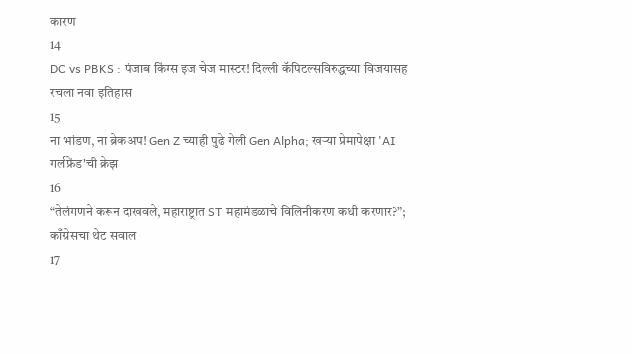कारण
14
DC vs PBKS : पंजाब किंग्स इज चेज मास्टर! दिल्ली कॅपिटल्सविरुद्धच्या विजयासह रचला नवा इतिहास
15
ना भांडण, ना ब्रेकअप! Gen Z च्याही पुढे गेली Gen Alpha; खऱ्या प्रेमापेक्षा 'AI गर्लफ्रेंड'ची क्रेझ
16
“तेलंगणने करून दाखवले, महाराष्ट्रात ST महामंडळाचे विलिनीकरण कधी करणार?”; काँग्रेसचा थेट सवाल
17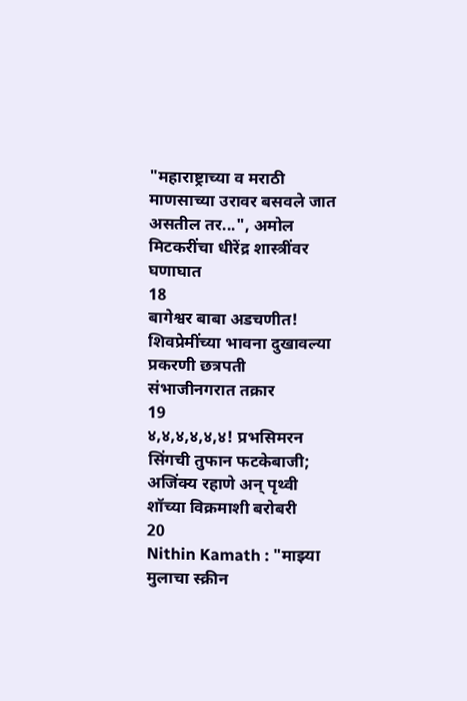"महाराष्ट्राच्या व मराठी माणसाच्या उरावर बसवले जात असतील तर...", अमोल मिटकरींचा धीरेंद्र शास्त्रींवर घणाघात
18
बागेश्वर बाबा अडचणीत! शिवप्रेमींच्या भावना दुखावल्या प्रकरणी छत्रपती संभाजीनगरात तक्रार
19
४,४,४,४,४,४! प्रभसिमरन सिंगची तुफान फटकेबाजी; अजिंक्य रहाणे अन् पृथ्वी शॉच्या विक्रमाशी बरोबरी
20
Nithin Kamath : "माझ्या मुलाचा स्क्रीन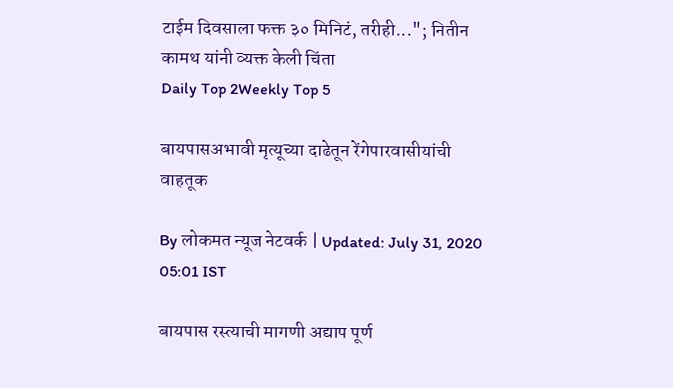टाईम दिवसाला फक्त ३० मिनिटं, तरीही..."; नितीन कामथ यांनी व्यक्त केली चिंता
Daily Top 2Weekly Top 5

बायपासअभावी मृत्यूच्या दाढेतून रेंगेपारवासीयांची वाहतूक

By लोकमत न्यूज नेटवर्क | Updated: July 31, 2020 05:01 IST

बायपास रस्त्याची मागणी अद्याप पूर्ण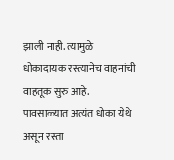झाली नाही. त्यामुळे धोकादायक रस्त्यानेच वाहनांची वाहतूक सुरु आहे. पावसाळ्यात अत्यंत धोका येथे असून रस्ता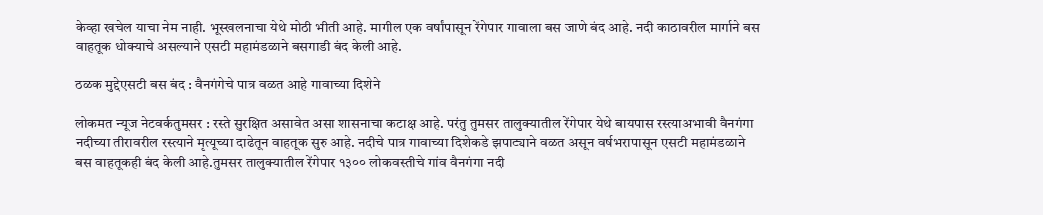केव्हा खचेल याचा नेम नाही. भूस्खलनाचा येथे मोठी भीती आहे. मागील एक वर्षांपासून रेंगेपार गावाला बस जाणे बंद आहे. नदी काठावरील मार्गाने बस वाहतूक धोक्याचे असल्याने एसटी महामंडळाने बसगाडी बंद केली आहे.

ठळक मुद्देएसटी बस बंद : वैनगंगेचे पात्र वळत आहे गावाच्या दिशेने

लोकमत न्यूज नेटवर्कतुमसर : रस्ते सुरक्षित असावेत असा शासनाचा कटाक्ष आहे. परंतु तुमसर तालुक्यातील रेंगेपार येथे बायपास रस्त्याअभावी वैनगंगा नदीच्या तीरावरील रस्त्याने मृत्यूच्या दाढेतून वाहतूक सुरु आहे. नदीचे पात्र गावाच्या दिशेकडे झपाट्याने वळत असून वर्षभरापासून एसटी महामंडळाने बस वाहतूकही बंद केली आहे.तुमसर तालुक्यातील रेंगेपार १३०० लोकवस्तीचे गांव वैनगंगा नदी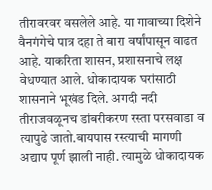तीरावरवर वसलेले आहे. या गावाच्या दिशेने वैनगंगेचे पात्र दहा ते बारा वर्षांपासून वाढत आहे. याकरिता शासन, प्रशासनाचे लक्ष वेधण्यात आले. धोकादायक घरांसाठी शासनाने भूखंड दिले. अगदी नदी तीराजवळूनच डांबरीकरण रस्ता परसवाडा व त्यापुढे जातो.बायपास रस्त्याची मागणी अद्याप पूर्ण झाली नाही. त्यामुळे धोकादायक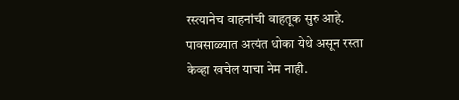रस्त्यानेच वाहनांची वाहतूक सुरु आहे. पावसाळ्यात अत्यंत धोका येथे असून रस्ता केव्हा खचेल याचा नेम नाही.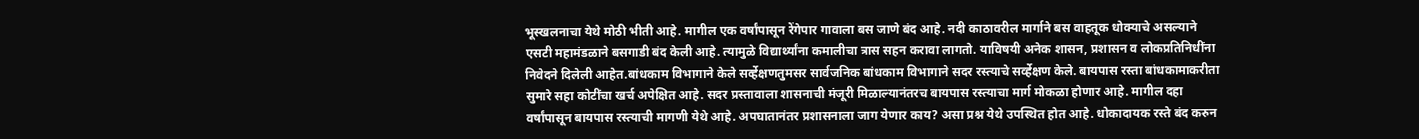भूस्खलनाचा येथे मोठी भीती आहे. मागील एक वर्षांपासून रेंगेपार गावाला बस जाणे बंद आहे. नदी काठावरील मार्गाने बस वाहतूक धोक्याचे असल्याने एसटी महामंडळाने बसगाडी बंद केली आहे. त्यामुळे विद्यार्थ्यांना कमालीचा त्रास सहन करावा लागतो. याविषयी अनेक शासन, प्रशासन व लोकप्रतिनिधींना निवेदने दिलेली आहेत.बांधकाम विभागाने केले सर्व्हेक्षणतुमसर सार्वजनिक बांधकाम विभागाने सदर रस्त्याचे सर्व्हेक्षण केले. बायपास रस्ता बांधकामाकरीता सुमारे सहा कोटींचा खर्च अपेक्षित आहे. सदर प्रस्तावाला शासनाची मंजूरी मिळाल्यानंतरच बायपास रस्त्याचा मार्ग मोकळा होणार आहे. मागील दहा वर्षांपासून बायपास रस्त्याची मागणी येथे आहे. अपघातानंतर प्रशासनाला जाग येणार काय? असा प्रश्न येथे उपस्थित होत आहे. धोकादायक रस्ते बंद करुन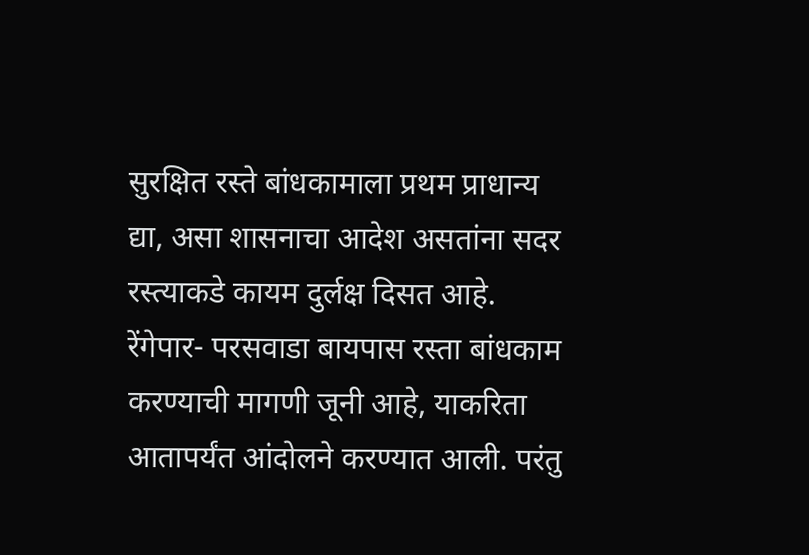सुरक्षित रस्ते बांधकामाला प्रथम प्राधान्य द्या, असा शासनाचा आदेश असतांना सदर रस्त्याकडे कायम दुर्लक्ष दिसत आहे. रेंगेपार- परसवाडा बायपास रस्ता बांधकाम करण्याची मागणी जूनी आहे, याकरिता आतापर्यंत आंदोलने करण्यात आली. परंतु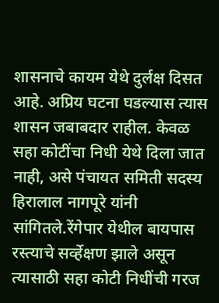शासनाचे कायम येथे दुर्लक्ष दिसत आहे. अप्रिय घटना घडल्यास त्यास शासन जबाबदार राहील. केवळ सहा कोटींचा निधी येथे दिला जात नाही, असे पंचायत समिती सदस्य हिरालाल नागपूरे यांनी सांगितले.रेंगेपार येथील बायपास रस्त्याचे सर्व्हेक्षण झाले असून त्यासाठी सहा कोटी निधींची गरज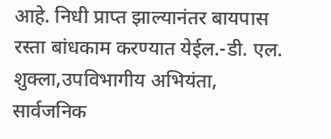आहे. निधी प्राप्त झाल्यानंतर बायपास रस्ता बांधकाम करण्यात येईल.-डी. एल. शुक्ला,उपविभागीय अभियंता, सार्वजनिक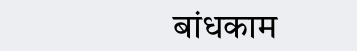बांधकाम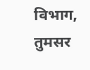विभाग, तुमसर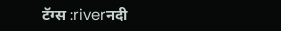टॅग्स :riverनदी